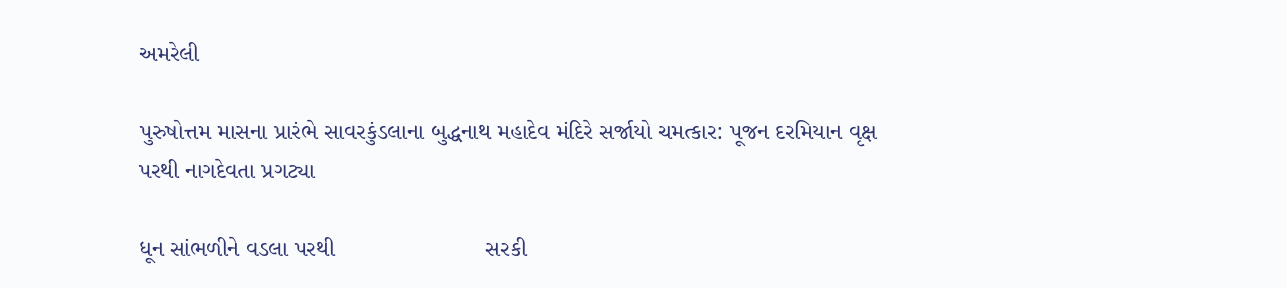અમરેલી

પુરુષોત્તમ માસના પ્રારંભે સાવરકુંડલાના બુદ્ધનાથ મહાદેવ મંદિરે સર્જાયો ચમત્કાર: પૂજન દરમિયાન વૃક્ષ પરથી નાગદેવતા પ્રગટ્યા

ધૂન સાંભળીને વડલા પરથી                       સરકી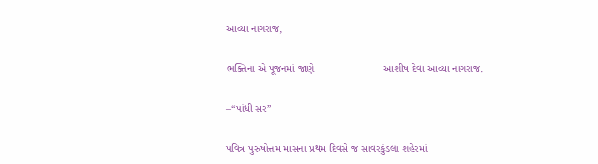આવ્યા નાગરાજ,

ભક્તિના એ પૂજનમાં જાણે                       આશીષ દેવા આવ્યા નાગરાજ.

–“પાંધી સર”

પવિત્ર પુરુષોત્તમ માસના પ્રથમ દિવસે જ સાવરકુંડલા શહેરમાં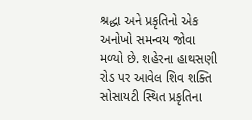શ્રદ્ધા અને પ્રકૃતિનો એક અનોખો સમન્વય જોવા મળ્યો છે. શહેરના હાથસણી રોડ પર આવેલ શિવ શક્તિ સોસાયટી સ્થિત પ્રકૃતિના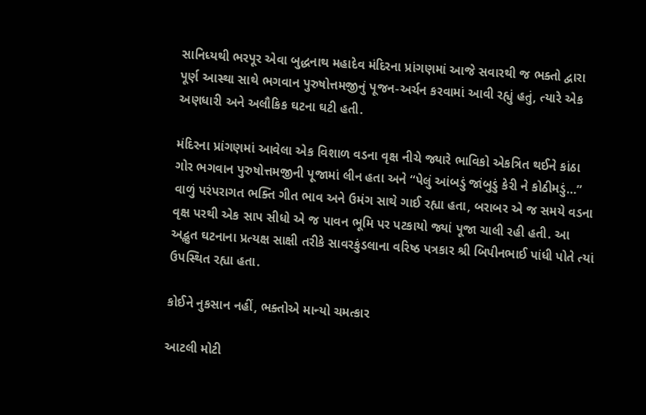સાનિધ્યથી ભરપૂર એવા બુદ્ધનાથ મહાદેવ મંદિરના પ્રાંગણમાં આજે સવારથી જ ભક્તો દ્વારા પૂર્ણ આસ્થા સાથે ભગવાન પુરુષોત્તમજીનું પૂજન-અર્ચન કરવામાં આવી રહ્યું હતું, ત્યારે એક અણધારી અને અલૌકિક ઘટના ઘટી હતી.

મંદિરના પ્રાંગણમાં આવેલા એક વિશાળ વડના વૃક્ષ નીચે જ્યારે ભાવિકો એકત્રિત થઈને કાંઠા ગોર ભગવાન પુરુષોત્તમજીની પૂજામાં લીન હતા અને “પેલું આંબડું જાંબુડું કેરી ને કોઠીમડું…” વાળું પરંપરાગત ભક્તિ ગીત ભાવ અને ઉમંગ સાથે ગાઈ રહ્યા હતા, બરાબર એ જ સમયે વડના વૃક્ષ પરથી એક સાપ સીધો એ જ પાવન ભૂમિ પર પટકાયો જ્યાં પૂજા ચાલી રહી હતી. આ અદ્ભુત ઘટનાના પ્રત્યક્ષ સાક્ષી તરીકે સાવરકુંડલાના વરિષ્ઠ પત્રકાર શ્રી બિપીનભાઈ પાંધી પોતે ત્યાં ઉપસ્થિત રહ્યા હતા.

કોઈને નુકસાન નહીં, ભક્તોએ માન્યો ચમત્કાર

આટલી મોટી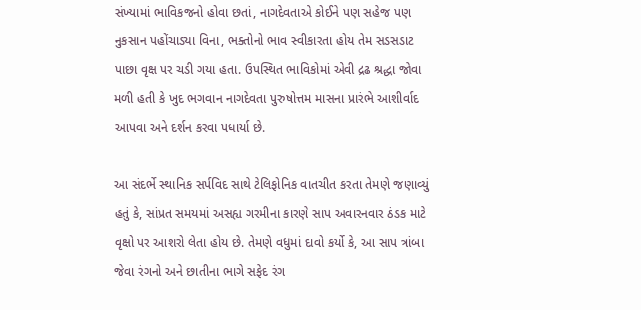સંખ્યામાં ભાવિકજનો હોવા છતાં, નાગદેવતાએ કોઈને પણ સહેજ પણ નુકસાન પહોંચાડ્યા વિના, ભક્તોનો ભાવ સ્વીકારતા હોય તેમ સડસડાટ પાછા વૃક્ષ પર ચડી ગયા હતા. ઉપસ્થિત ભાવિકોમાં એવી દ્રઢ શ્રદ્ધા જોવા મળી હતી કે ખુદ ભગવાન નાગદેવતા પુરુષોત્તમ માસના પ્રારંભે આશીર્વાદ આપવા અને દર્શન કરવા પધાર્યા છે.

આ સંદર્ભે સ્થાનિક સર્પવિદ સાથે ટેલિફોનિક વાતચીત કરતા તેમણે જણાવ્યું હતું કે, સાંપ્રત સમયમાં અસહ્ય ગરમીના કારણે સાપ અવારનવાર ઠંડક માટે વૃક્ષો પર આશરો લેતા હોય છે. તેમણે વધુમાં દાવો કર્યો કે, આ સાપ ત્રાંબા જેવા રંગનો અને છાતીના ભાગે સફેદ રંગ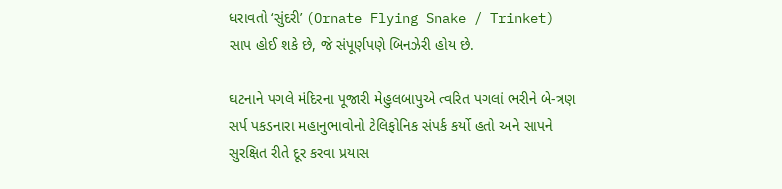ધરાવતો ‘સુંદરી’ (Ornate Flying Snake / Trinket) સાપ હોઈ શકે છે, જે સંપૂર્ણપણે બિનઝેરી હોય છે.

ઘટનાને પગલે મંદિરના પૂજારી મેહુલબાપુએ ત્વરિત પગલાં ભરીને બે-ત્રણ સર્પ પકડનારા મહાનુભાવોનો ટેલિફોનિક સંપર્ક કર્યો હતો અને સાપને સુરક્ષિત રીતે દૂર કરવા પ્રયાસ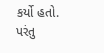કર્યો હતો. પરંતુ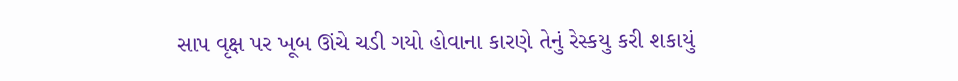સાપ વૃક્ષ પર ખૂબ ઊંચે ચડી ગયો હોવાના કારણે તેનું રેસ્કયુ કરી શકાયું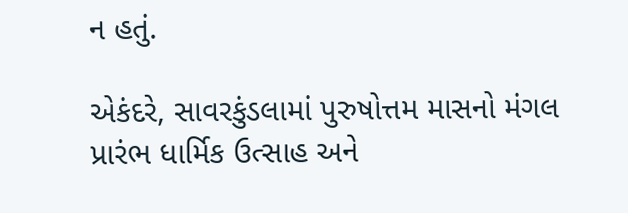ન હતું.

એકંદરે, સાવરકુંડલામાં પુરુષોત્તમ માસનો મંગલ પ્રારંભ ધાર્મિક ઉત્સાહ અને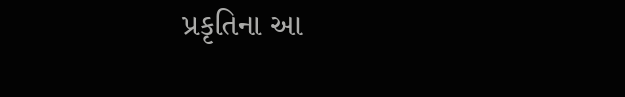પ્રકૃતિના આ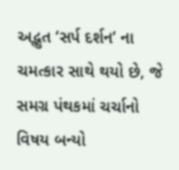અદ્ભુત ‘સર્પ દર્શન’ ના ચમત્કાર સાથે થયો છે, જે સમગ્ર પંથકમાં ચર્ચાનો વિષય બન્યો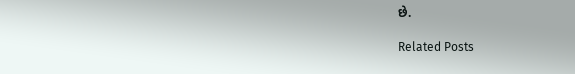છે.

Related Posts